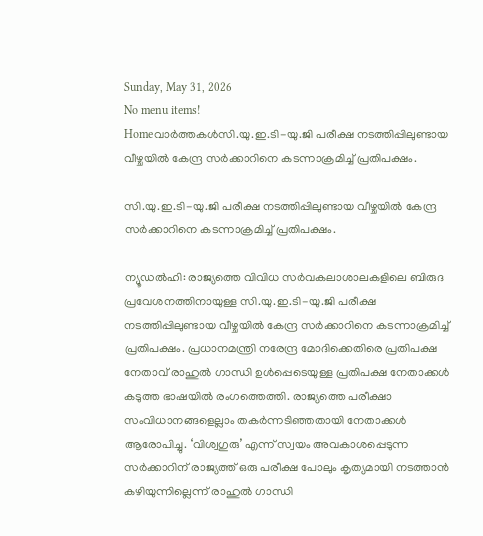Sunday, May 31, 2026
No menu items!
Homeവാർത്തകൾസി.യു.ഇ.ടി-യു.ജി പരീക്ഷ നടത്തിപ്പിലുണ്ടായ വീഴ്ചയിൽ കേന്ദ്ര സർക്കാറിനെ കടന്നാക്രമിച്ച് പ്രതിപക്ഷം.

സി.യു.ഇ.ടി-യു.ജി പരീക്ഷ നടത്തിപ്പിലുണ്ടായ വീഴ്ചയിൽ കേന്ദ്ര സർക്കാറിനെ കടന്നാക്രമിച്ച് പ്രതിപക്ഷം.

ന്യൂഡൽഹി: രാജ്യത്തെ വിവിധ സർവകലാശാലകളിലെ ബിരുദ പ്രവേശനത്തിനായുള്ള സി.യു.ഇ.ടി-യു.ജി പരീക്ഷ നടത്തിപ്പിലുണ്ടായ വീഴ്ചയിൽ കേന്ദ്ര സർക്കാറിനെ കടന്നാക്രമിച്ച് പ്രതിപക്ഷം. പ്രധാനമന്ത്രി നരേന്ദ്ര മോദിക്കെതിരെ പ്രതിപക്ഷ നേതാവ് രാഹുൽ ഗാന്ധി ഉൾപ്പെടെയുള്ള പ്രതിപക്ഷ നേതാക്കൾ കടുത്ത ഭാഷയിൽ രംഗത്തെത്തി. രാജ്യത്തെ പരീക്ഷാ സംവിധാനങ്ങളെല്ലാം തകർന്നടിഞ്ഞതായി നേതാക്കൾ ആരോപിച്ചു. ‘വിശ്വഗുരു’ എന്ന് സ്വയം അവകാശപ്പെടുന്ന സർക്കാറിന് രാജ്യത്ത് ഒരു പരീക്ഷ പോലും കൃത്യമായി നടത്താൻ കഴിയുന്നില്ലെന്ന് രാഹുൽ ഗാന്ധി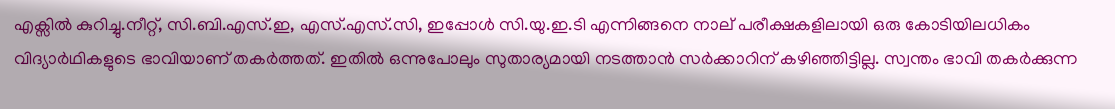എക്സിൽ കുറിച്ചു.നീറ്റ്, സി.ബി.എസ്.ഇ, എസ്.എസ്.സി, ഇപ്പോൾ സി.യു.ഇ.ടി എന്നിങ്ങനെ നാല് പരീക്ഷകളിലായി ഒരു കോടിയിലധികം വിദ്യാർഥികളുടെ ഭാവിയാണ് തകർത്തത്. ഇതിൽ ഒന്നുപോലും സുതാര്യമായി നടത്താൻ സർക്കാറിന് കഴിഞ്ഞിട്ടില്ല. സ്വന്തം ഭാവി തകർക്കുന്ന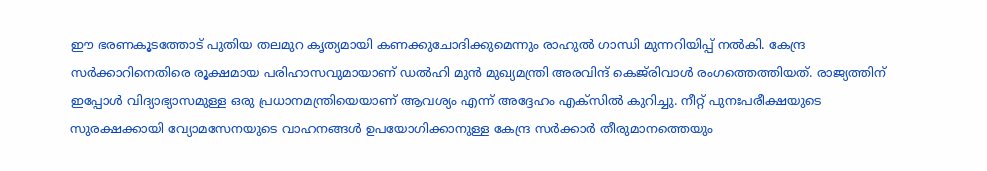ഈ ഭരണകൂടത്തോട് പുതിയ തലമുറ കൃത്യമായി കണക്കുചോദിക്കുമെന്നും രാഹുൽ ഗാന്ധി മുന്നറിയിപ്പ് നൽകി. കേന്ദ്ര സർക്കാറിനെതിരെ രൂക്ഷമായ പരിഹാസവുമായാണ് ഡൽഹി മുൻ മുഖ്യമന്ത്രി അരവിന്ദ് കെജ്‌രിവാൾ രംഗത്തെത്തിയത്. രാജ്യത്തിന് ഇപ്പോൾ വിദ്യാഭ്യാസമുള്ള ഒരു പ്രധാനമന്ത്രിയെയാണ് ആവശ്യം എന്ന് അദ്ദേഹം എക്സിൽ കുറിച്ചു. നീറ്റ് പുനഃപരീക്ഷയുടെ സുരക്ഷക്കായി വ്യോമസേനയുടെ വാഹനങ്ങൾ ഉപയോഗിക്കാനുള്ള കേന്ദ്ര സർക്കാർ തീരുമാനത്തെയും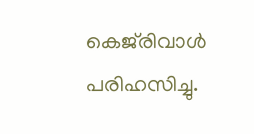കെജ്‌രിവാൾ പരിഹസിച്ചു.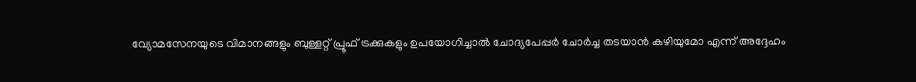വ്യോമസേനയുടെ വിമാനങ്ങളും ബുള്ളറ്റ് പ്രൂഫ് ട്രക്കുകളും ഉപയോഗിച്ചാൽ ചോദ്യപേപ്പർ ചോർച്ച തടയാൻ കഴിയുമോ എന്ന് അദ്ദേഹം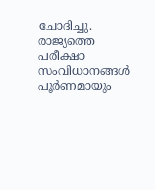ചോദിച്ചു. രാജ്യത്തെ പരീക്ഷാ സംവിധാനങ്ങൾ പൂർണമായും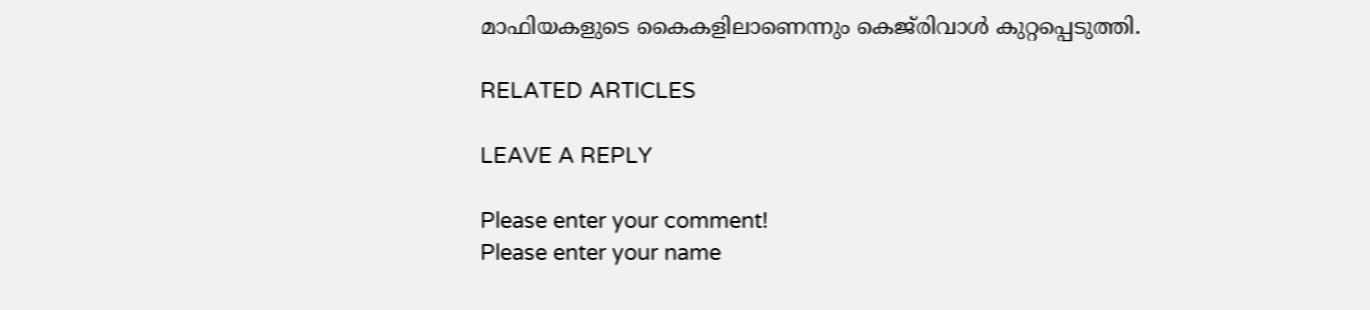മാഫിയകളുടെ കൈകളിലാണെന്നും കെജ്‌രിവാൾ കുറ്റപ്പെടുത്തി.

RELATED ARTICLES

LEAVE A REPLY

Please enter your comment!
Please enter your name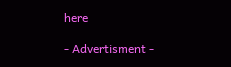here

- Advertisment -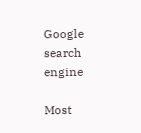Google search engine

Most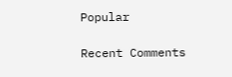Popular

Recent Comments